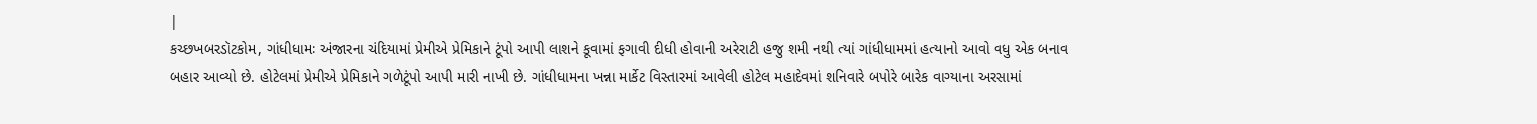|
કચ્છખબરડૉટકોમ, ગાંધીધામઃ અંજારના ચંદિયામાં પ્રેમીએ પ્રેમિકાને ટૂંપો આપી લાશને કૂવામાં ફગાવી દીધી હોવાની અરેરાટી હજુ શમી નથી ત્યાં ગાંધીધામમાં હત્યાનો આવો વધુ એક બનાવ બહાર આવ્યો છે. હોટેલમાં પ્રેમીએ પ્રેમિકાને ગળેટૂંપો આપી મારી નાખી છે. ગાંધીધામના ખન્ના માર્કેટ વિસ્તારમાં આવેલી હોટેલ મહાદેવમાં શનિવારે બપોરે બારેક વાગ્યાના અરસામાં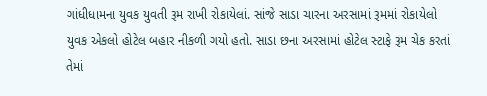ગાંધીધામના યુવક યુવતી રૂમ રાખી રોકાયેલાં. સાંજે સાડા ચારના અરસામાં રૂમમાં રોકાયેલો યુવક એકલો હોટેલ બહાર નીકળી ગયો હતો. સાડા છના અરસામાં હોટેલ સ્ટાફે રૂમ ચેક કરતાં તેમાં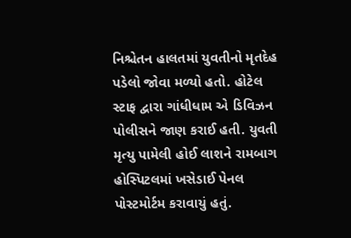નિશ્ચેતન હાલતમાં યુવતીનો મૃતદેહ પડેલો જોવા મળ્યો હતો. હોટેલ સ્ટાફ દ્વારા ગાંધીધામ એ ડિવિઝન પોલીસને જાણ કરાઈ હતી. યુવતી મૃત્યુ પામેલી હોઈ લાશને રામબાગ હોસ્પિટલમાં ખસેડાઈ પેનલ પોસ્ટમોર્ટમ કરાવાયું હતું.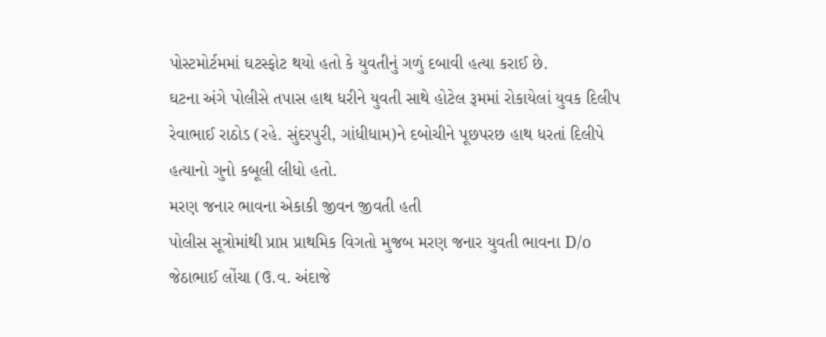પોસ્ટમોર્ટમમાં ઘટસ્ફોટ થયો હતો કે યુવતીનું ગળું દબાવી હત્યા કરાઈ છે.
ઘટના અંગે પોલીસે તપાસ હાથ ધરીને યુવતી સાથે હોટેલ રૂમમાં રોકાયેલાં યુવક દિલીપ રેવાભાઈ રાઠોડ (રહે. સુંદરપુરી, ગાંધીધામ)ને દબોચીને પૂછપરછ હાથ ધરતાં દિલીપે હત્યાનો ગુનો કબૂલી લીધો હતો.
મરણ જનાર ભાવના એકાકી જીવન જીવતી હતી
પોલીસ સૂત્રોમાંથી પ્રાપ્ત પ્રાથમિક વિગતો મુજબ મરણ જનાર યુવતી ભાવના D/o જેઠાભાઈ લોંચા (ઉ.વ. અંદાજે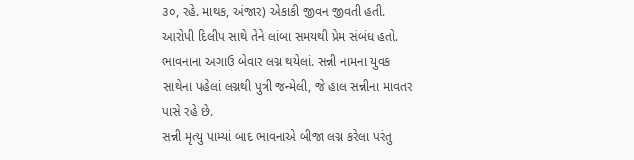૩૦, રહે. માથક, અંજાર) એકાકી જીવન જીવતી હતી. આરોપી દિલીપ સાથે તેને લાંબા સમયથી પ્રેમ સંબંધ હતો. ભાવનાના અગાઉ બેવાર લગ્ન થયેલાં. સન્ની નામના યુવક સાથેના પહેલાં લગ્નથી પુત્રી જન્મેલી, જે હાલ સન્નીના માવતર પાસે રહે છે.
સન્ની મૃત્યુ પામ્યાં બાદ ભાવનાએ બીજા લગ્ન કરેલા પરંતુ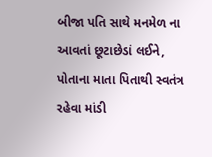બીજા પતિ સાથે મનમેળ ના આવતાં છૂટાછેડાં લઈને, પોતાના માતા પિતાથી સ્વતંત્ર રહેવા માંડી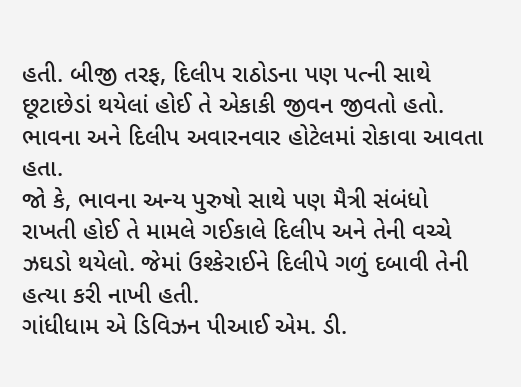હતી. બીજી તરફ, દિલીપ રાઠોડના પણ પત્ની સાથે છૂટાછેડાં થયેલાં હોઈ તે એકાકી જીવન જીવતો હતો.
ભાવના અને દિલીપ અવારનવાર હોટેલમાં રોકાવા આવતા હતા.
જો કે, ભાવના અન્ય પુરુષો સાથે પણ મૈત્રી સંબંધો રાખતી હોઈ તે મામલે ગઈકાલે દિલીપ અને તેની વચ્ચે ઝઘડો થયેલો. જેમાં ઉશ્કેરાઈને દિલીપે ગળું દબાવી તેની હત્યા કરી નાખી હતી.
ગાંધીધામ એ ડિવિઝન પીઆઈ એમ. ડી.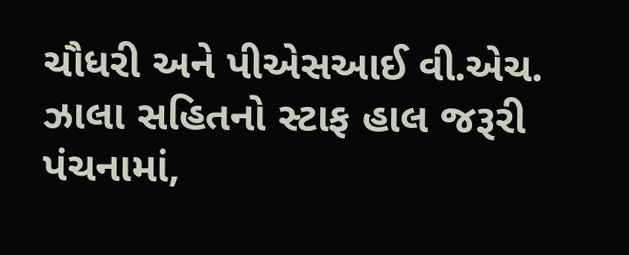ચૌધરી અને પીએસઆઈ વી.એચ. ઝાલા સહિતનો સ્ટાફ હાલ જરૂરી પંચનામાં,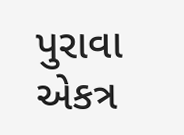પુરાવા એકત્ર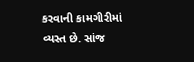કરવાની કામગીરીમાં વ્યસ્ત છે. સાંજ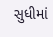સુધીમાં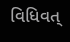વિધિવત્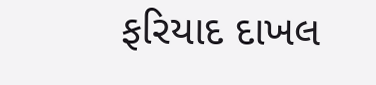ફરિયાદ દાખલ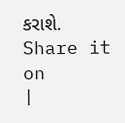કરાશે.
Share it on
|